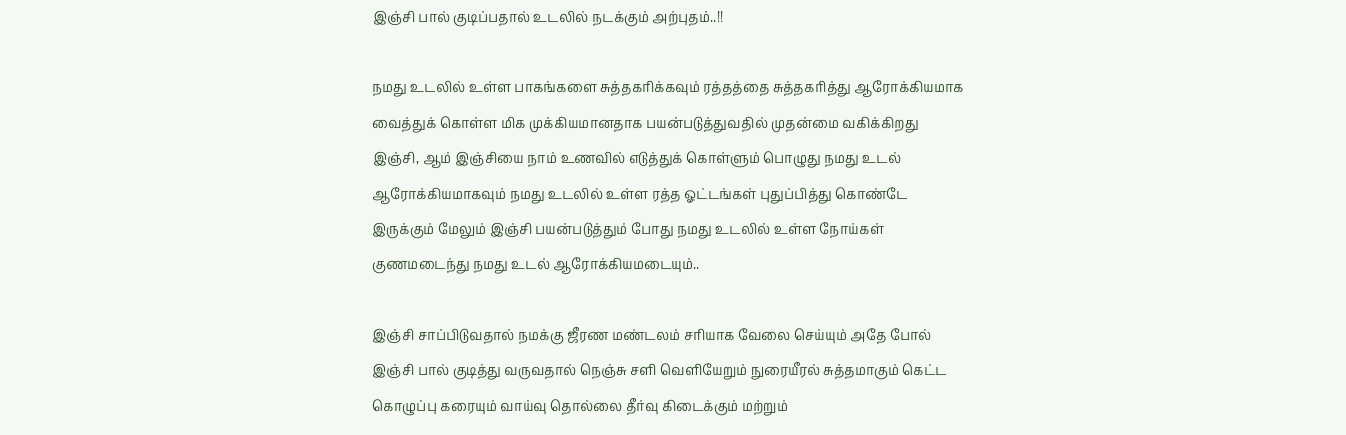இஞ்சி பால் குடிப்பதால் உடலில் நடக்கும் அற்புதம்..!!

நமது உடலில் உள்ள பாகங்களை சுத்தகரிக்கவும் ரத்தத்தை சுத்தகரித்து ஆரோக்கியமாக வைத்துக் கொள்ள மிக முக்கியமானதாக பயன்படுத்துவதில் முதன்மை வகிக்கிறது இஞ்சி, ஆம் இஞ்சியை நாம் உணவில் எடுத்துக் கொள்ளும் பொழுது நமது உடல் ஆரோக்கியமாகவும் நமது உடலில் உள்ள ரத்த ஓட்டங்கள் புதுப்பித்து கொண்டே இருக்கும் மேலும் இஞ்சி பயன்படுத்தும் போது நமது உடலில் உள்ள நோய்கள் குணமடைந்து நமது உடல் ஆரோக்கியமடையும்..

இஞ்சி சாப்பிடுவதால் நமக்கு ஜீரண மண்டலம் சரியாக வேலை செய்யும் அதே போல் இஞ்சி பால் குடித்து வருவதால் நெஞ்சு சளி வெளியேறும் நுரையீரல் சுத்தமாகும் கெட்ட கொழுப்பு கரையும் வாய்வு தொல்லை தீர்வு கிடைக்கும் மற்றும்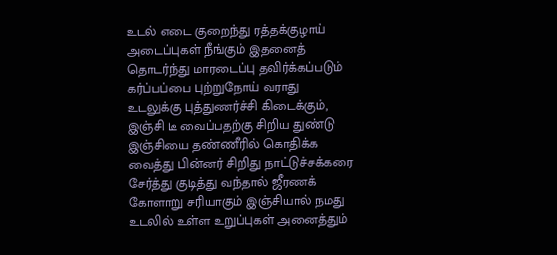உடல் எடை குறைந்து ரத்தக்குழாய் அடைப்புகள் நீங்கும் இதனைத் தொடர்ந்து மாரடைப்பு தவிர்க்கப்படும் கர்ப்பப்பை புற்றுநோய் வராது உடலுக்கு புத்துணர்ச்சி கிடைக்கும், இஞ்சி டீ வைப்பதற்கு சிறிய துண்டு இஞ்சியை தண்ணீரில் கொதிக்க வைத்து பின்னர் சிறிது நாட்டுச்சக்கரை சேர்த்து குடித்து வந்தால் ஜீரணக் கோளாறு சரியாகும் இஞ்சியால் நமது உடலில் உள்ள உறுப்புகள் அனைத்தும்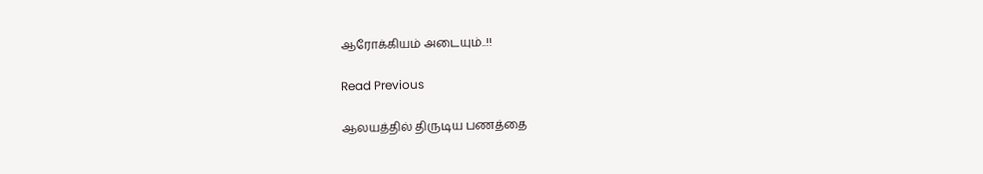ஆரோக்கியம் அடையும்..!!

Read Previous

ஆலயத்தில் திருடிய பணத்தை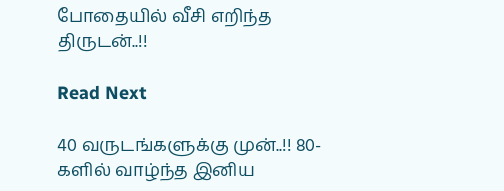போதையில் வீசி எறிந்த திருடன்..!!

Read Next

40 வருடங்களுக்கு முன்..!! 80-களில் வாழ்ந்த இனிய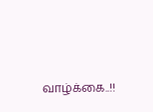வாழ்க்கை..!!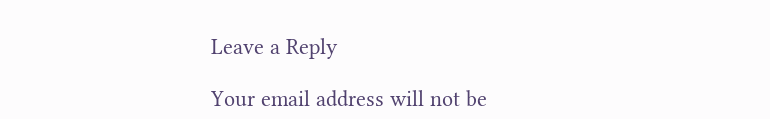Leave a Reply

Your email address will not be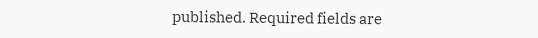published. Required fields are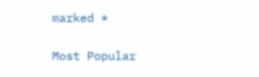marked *

Most Popular